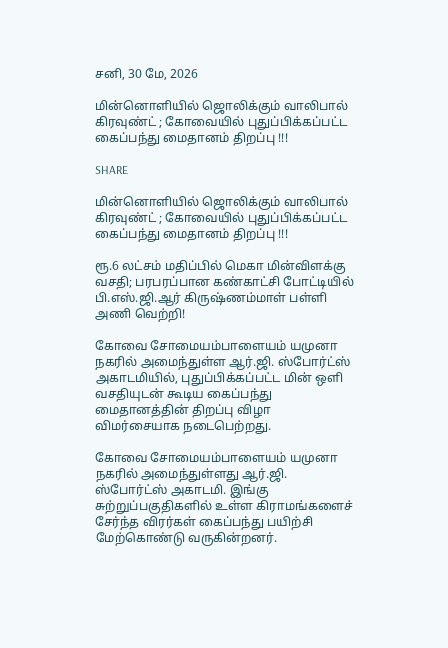சனி, 30 மே, 2026

மின்னொளியில் ஜொலிக்கும் வாலிபால் கிரவுண்ட் ; கோவையில் புதுப்பிக்கப்பட்ட கைப்பந்து மைதானம் திறப்பு !!!

SHARE

மின்னொளியில் ஜொலிக்கும் வாலிபால் கிரவுண்ட் ; கோவையில் புதுப்பிக்கப்பட்ட கைப்பந்து மைதானம் திறப்பு !!!

ரூ.6 லட்சம் மதிப்பில் மெகா மின்விளக்கு வசதி; பரபரப்பான கண்காட்சி போட்டியில் பி.எஸ்.ஜி.ஆர் கிருஷ்ணம்மாள் பள்ளி அணி வெற்றி!

கோவை சோமையம்பாளையம் யமுனா நகரில் அமைந்துள்ள ஆர்.ஜி. ஸ்போர்ட்ஸ் அகாடமியில், புதுப்பிக்கப்பட்ட மின் ஒளி வசதியுடன் கூடிய கைப்பந்து மைதானத்தின் திறப்பு விழா விமர்சையாக நடைபெற்றது.

கோவை சோமையம்பாளையம் யமுனா நகரில் அமைந்துள்ளது ஆர்.ஜி. ஸ்போர்ட்ஸ் அகாடமி. இங்கு சுற்றுப்பகுதிகளில் உள்ள கிராமங்களைச் சேர்ந்த விரர்கள் கைப்பந்து பயிற்சி மேற்கொண்டு வருகின்றனர்.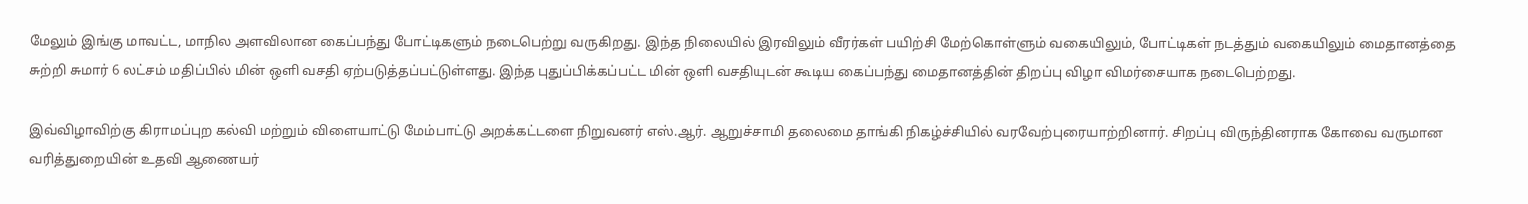மேலும் இங்கு மாவட்ட, மாநில அளவிலான கைப்பந்து போட்டிகளும் நடைபெற்று வருகிறது. இந்த நிலையில் இரவிலும் வீரர்கள் பயிற்சி மேற்கொள்ளும் வகையிலும், போட்டிகள் நடத்தும் வகையிலும் மைதானத்தை சுற்றி சுமார் 6 லட்சம் மதிப்பில் மின் ஒளி வசதி ஏற்படுத்தப்பட்டுள்ளது. இந்த புதுப்பிக்கப்பட்ட மின் ஒளி வசதியுடன் கூடிய கைப்பந்து மைதானத்தின் திறப்பு விழா விமர்சையாக நடைபெற்றது.

இவ்விழாவிற்கு கிராமப்புற கல்வி மற்றும் விளையாட்டு மேம்பாட்டு அறக்கட்டளை நிறுவனர் எஸ்.ஆர். ஆறுச்சாமி தலைமை தாங்கி நிகழ்ச்சியில் வரவேற்புரையாற்றினார். சிறப்பு விருந்தினராக கோவை வருமான வரித்துறையின் உதவி ஆணையர்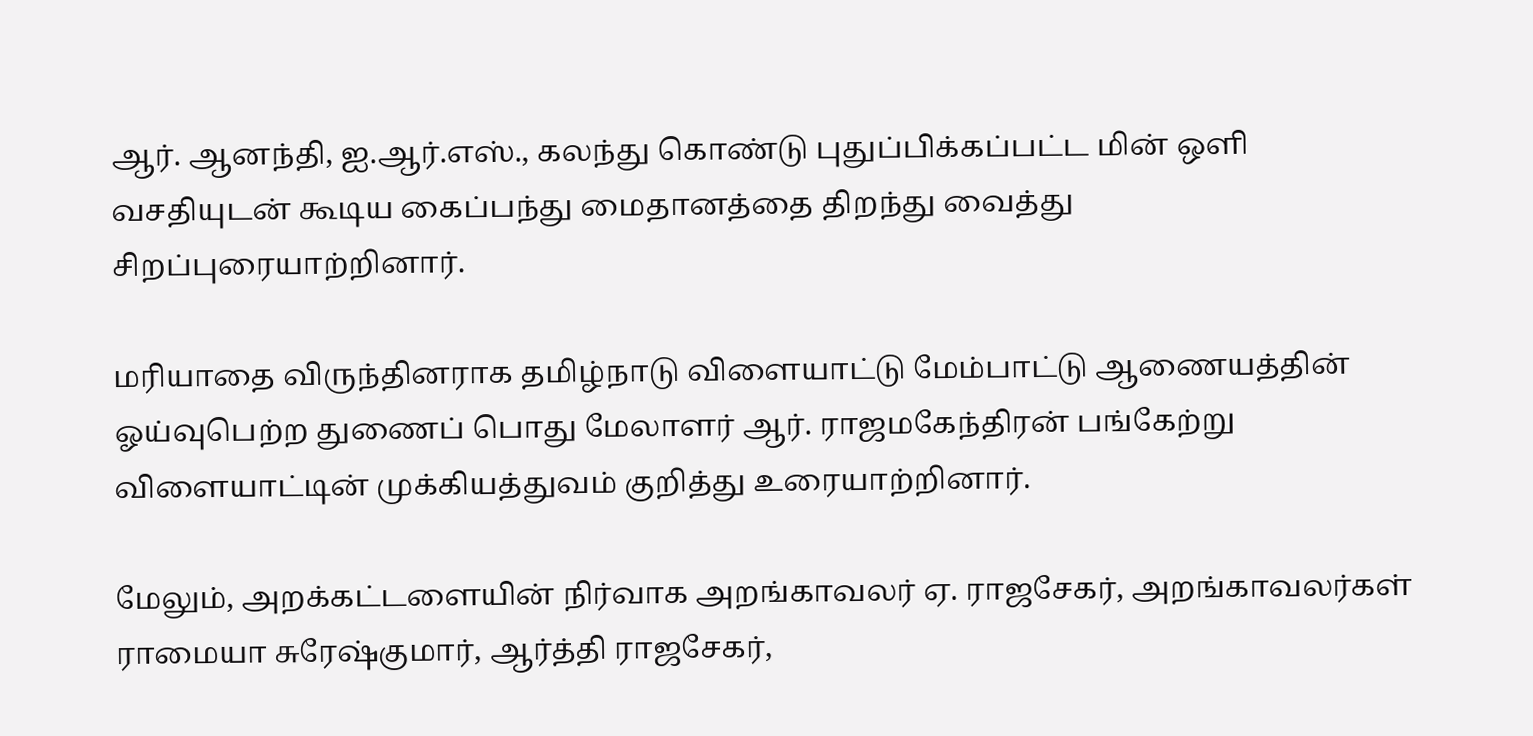ஆர். ஆனந்தி, ஐ.ஆர்.எஸ்., கலந்து கொண்டு புதுப்பிக்கப்பட்ட மின் ஒளி வசதியுடன் கூடிய கைப்பந்து மைதானத்தை திறந்து வைத்து சிறப்புரையாற்றினார்.

மரியாதை விருந்தினராக தமிழ்நாடு விளையாட்டு மேம்பாட்டு ஆணையத்தின் ஓய்வுபெற்ற துணைப் பொது மேலாளர் ஆர். ராஜமகேந்திரன் பங்கேற்று விளையாட்டின் முக்கியத்துவம் குறித்து உரையாற்றினார்.

மேலும், அறக்கட்டளையின் நிர்வாக அறங்காவலர் ஏ. ராஜசேகர், அறங்காவலர்கள் ராமையா சுரேஷ்குமார், ஆர்த்தி ராஜசேகர்,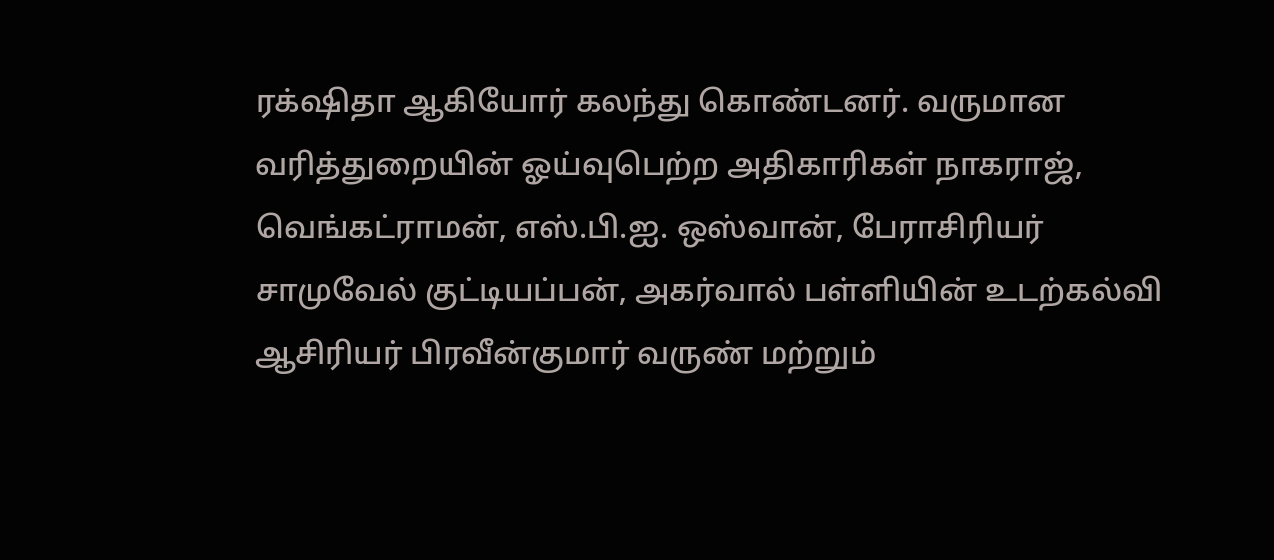ரக்‌ஷிதா ஆகியோர் கலந்து கொண்டனர். வருமான வரித்துறையின் ஓய்வுபெற்ற அதிகாரிகள் நாகராஜ், வெங்கட்ராமன், எஸ்.பி.ஐ. ஒஸ்வான், பேராசிரியர் சாமுவேல் குட்டியப்பன், அகர்வால் பள்ளியின் உடற்கல்வி ஆசிரியர் பிரவீன்குமார் வருண் மற்றும்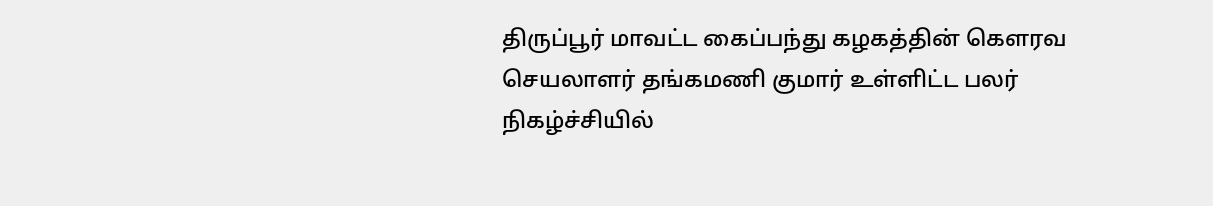திருப்பூர் மாவட்ட கைப்பந்து கழகத்தின் கௌரவ செயலாளர் தங்கமணி குமார் உள்ளிட்ட பலர் நிகழ்ச்சியில்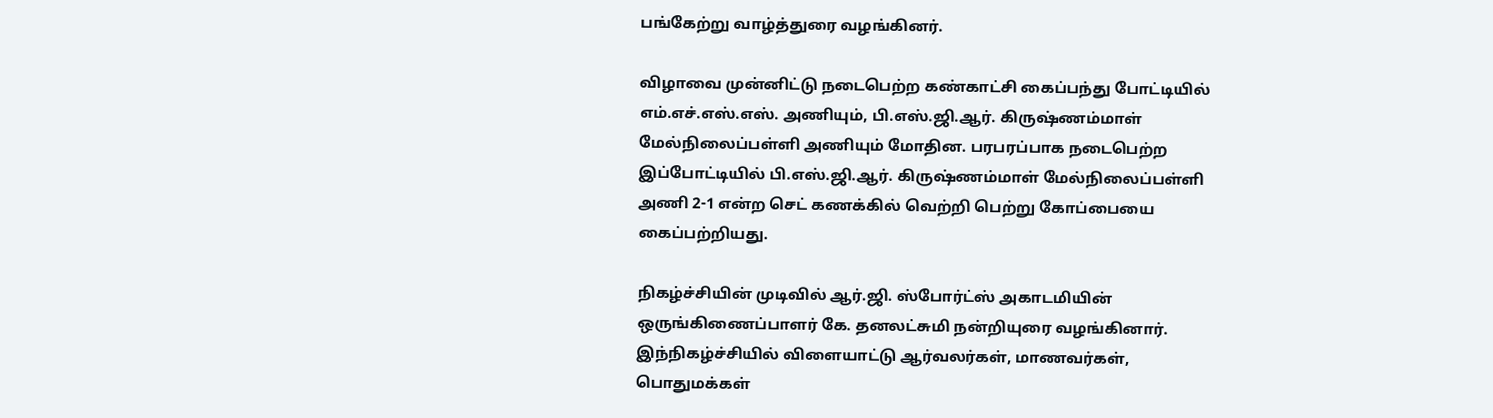பங்கேற்று வாழ்த்துரை வழங்கினர்.

விழாவை முன்னிட்டு நடைபெற்ற கண்காட்சி கைப்பந்து போட்டியில் எம்.எச்.எஸ்.எஸ். அணியும், பி.எஸ்.ஜி.ஆர். கிருஷ்ணம்மாள் மேல்நிலைப்பள்ளி அணியும் மோதின. பரபரப்பாக நடைபெற்ற இப்போட்டியில் பி.எஸ்.ஜி.ஆர். கிருஷ்ணம்மாள் மேல்நிலைப்பள்ளி அணி 2-1 என்ற செட் கணக்கில் வெற்றி பெற்று கோப்பையை கைப்பற்றியது.

நிகழ்ச்சியின் முடிவில் ஆர்.ஜி. ஸ்போர்ட்ஸ் அகாடமியின் ஒருங்கிணைப்பாளர் கே. தனலட்சுமி நன்றியுரை வழங்கினார். இந்நிகழ்ச்சியில் விளையாட்டு ஆர்வலர்கள், மாணவர்கள், பொதுமக்கள்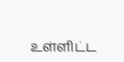உள்ளிட்ட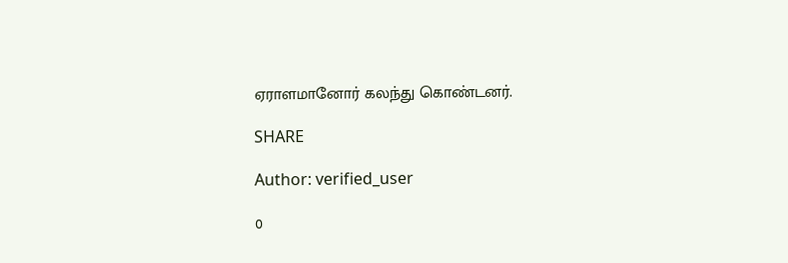ஏராளமானோர் கலந்து கொண்டனர்.

SHARE

Author: verified_user

0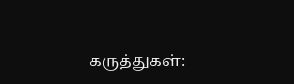கருத்துகள்: